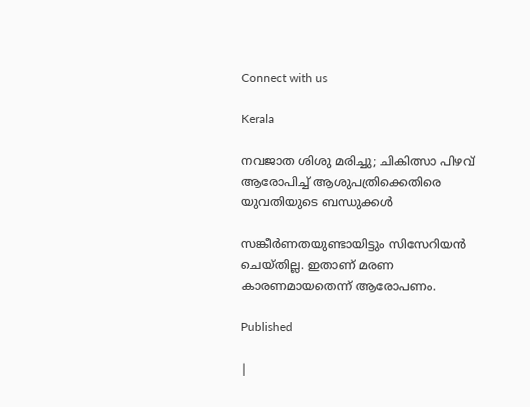Connect with us

Kerala

നവജാത ശിശു മരിച്ചു; ചികിത്സാ പിഴവ് ആരോപിച്ച് ആശുപത്രിക്കെതിരെ യുവതിയുടെ ബന്ധുക്കള്‍

സങ്കീര്‍ണതയുണ്ടായിട്ടും സിസേറിയന്‍ ചെയ്തില്ല. ഇതാണ് മരണ കാരണമായതെന്ന് ആരോപണം.

Published

|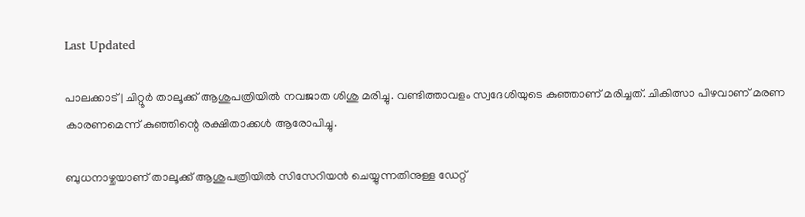Last Updated

പാലക്കാട് | ചിറ്റൂര്‍ താലൂക്ക് ആശുപത്രിയില്‍ നവജാത ശിശു മരിച്ചു. വണ്ടിത്താവളം സ്വദേശിയുടെ കുഞ്ഞാണ് മരിച്ചത്. ചികിത്സാ പിഴവാണ് മരണ കാരണമെന്ന് കുഞ്ഞിന്റെ രക്ഷിതാക്കള്‍ ആരോപിച്ചു.

ബുധനാഴ്ചയാണ് താലൂക്ക് ആശുപത്രിയില്‍ സിസേറിയന്‍ ചെയ്യുന്നതിനുള്ള ഡേറ്റ്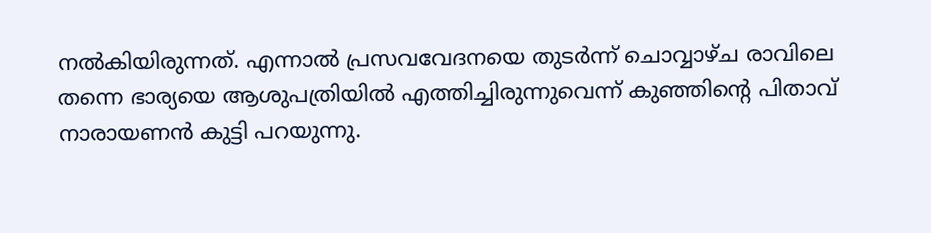നല്‍കിയിരുന്നത്. എന്നാല്‍ പ്രസവവേദനയെ തുടര്‍ന്ന് ചൊവ്വാഴ്ച രാവിലെ തന്നെ ഭാര്യയെ ആശുപത്രിയില്‍ എത്തിച്ചിരുന്നുവെന്ന് കുഞ്ഞിന്റെ പിതാവ് നാരായണന്‍ കുട്ടി പറയുന്നു.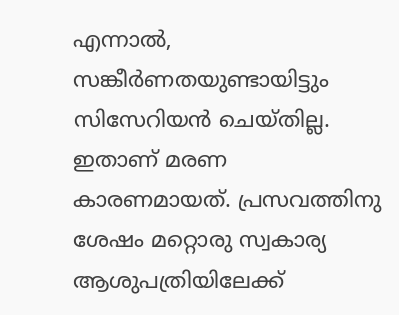എന്നാല്‍, സങ്കീര്‍ണതയുണ്ടായിട്ടും സിസേറിയന്‍ ചെയ്തില്ല. ഇതാണ് മരണ കാരണമായത്. പ്രസവത്തിനു ശേഷം മറ്റൊരു സ്വകാര്യ ആശുപത്രിയിലേക്ക്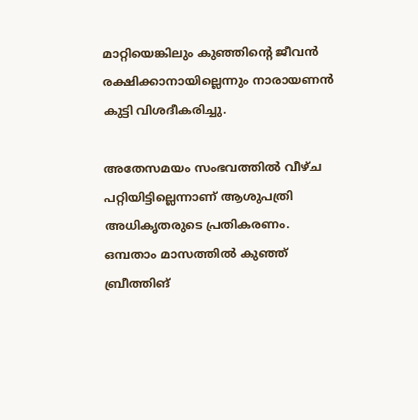മാറ്റിയെങ്കിലും കുഞ്ഞിന്റെ ജീവന്‍ രക്ഷിക്കാനായില്ലെന്നും നാരായണന്‍ കുട്ടി വിശദീകരിച്ചു.

അതേസമയം സംഭവത്തില്‍ വീഴ്ച പറ്റിയിട്ടില്ലെന്നാണ് ആശുപത്രി അധികൃതരുടെ പ്രതികരണം. ഒമ്പതാം മാസത്തില്‍ കുഞ്ഞ് ബ്രീത്തിങ്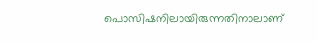പൊസിഷനിലായിരുന്നതിനാലാണ്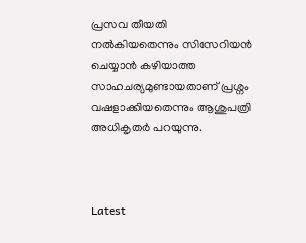പ്രസവ തീയതി നല്‍കിയതെന്നും സിസേറിയന്‍ ചെയ്യാന്‍ കഴിയാത്ത സാഹചര്യമുണ്ടായതാണ് പ്രശ്നം വഷളാക്കിയതെന്നും ആശുപത്രി അധികൃതര്‍ പറയുന്നു.



Latest